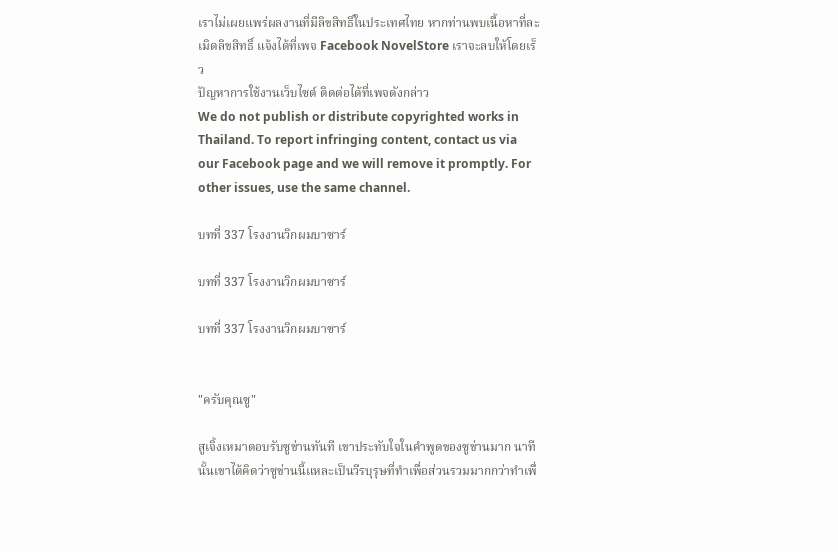เราไม่เผยแพร่ผลงานที่มีลิขสิทธิ์ในประเทศไทย หากท่านพบเนื้อหาที่ละเมิดลิขสิทธิ์ แจ้งได้ที่เพจ Facebook NovelStore เราจะลบให้โดยเร็ว
ปัญหาการใช้งานเว็บไซต์ ติดต่อได้ที่เพจดังกล่าว
We do not publish or distribute copyrighted works in Thailand. To report infringing content, contact us via our Facebook page and we will remove it promptly. For other issues, use the same channel.

บทที่ 337 โรงงานวิกผมบาซาร์

บทที่ 337 โรงงานวิกผมบาซาร์

บทที่ 337 โรงงานวิกผมบาซาร์


"ครับคุณซู"

สูเจิ้งเหมาตอบรับซูข่านทันที เขาประทับใจในคำพูดของซูข่านมาก นาทีนั้นเขาได้คิดว่าซูข่านนี้แหละเป็นวีรบุรุษที่ทำเพื่อส่วนรวมมากกว่าทำเพื่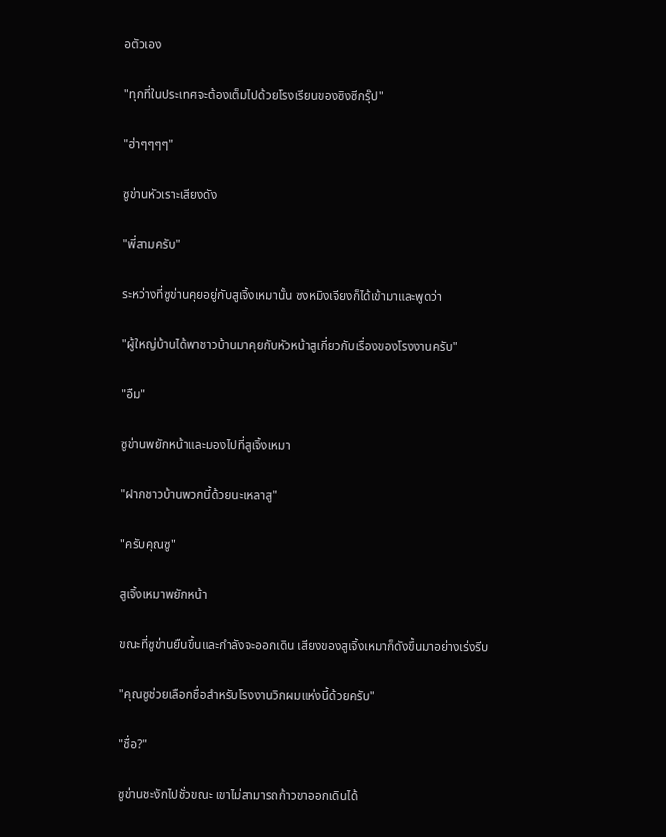อตัวเอง

"ทุกที่ในประเทศจะต้องเต็มไปด้วยโรงเรียนของซิงซีกรุ๊ป"

"ฮ่าๆๆๆๆ"

ซูข่านหัวเราะเสียงดัง

"พี่สามครับ"

ระหว่างที่ซูข่านคุยอยู่กับสูเจิ้งเหมานั้น ซงหมิงเจียงก็ได้เข้ามาและพูดว่า

"ผู้ใหญ่บ้านได้พาชาวบ้านมาคุยกับหัวหน้าสูเกี่ยวกับเรื่องของโรงงานครับ"

"อืม"

ซูข่านพยักหน้าและมองไปที่สูเจิ้งเหมา

"ฝากชาวบ้านพวกนี้ด้วยนะเหลาสู"

"ครับคุณซู"

สูเจิ้งเหมาพยักหน้า

ขณะที่ซูข่านยืนขึ้นและกำลังจะออกเดิน เสียงของสูเจิ้งเหมาก็ดังขึ้นมาอย่างเร่งรีบ

"คุณซูช่วยเลือกชื่อสำหรับโรงงานวิกผมแห่งนี้ด้วยครับ"

"ชื่อ?"

ซูข่านชะงักไปชั่วขณะ เขาไม่สามารถก้าวขาออกเดินได้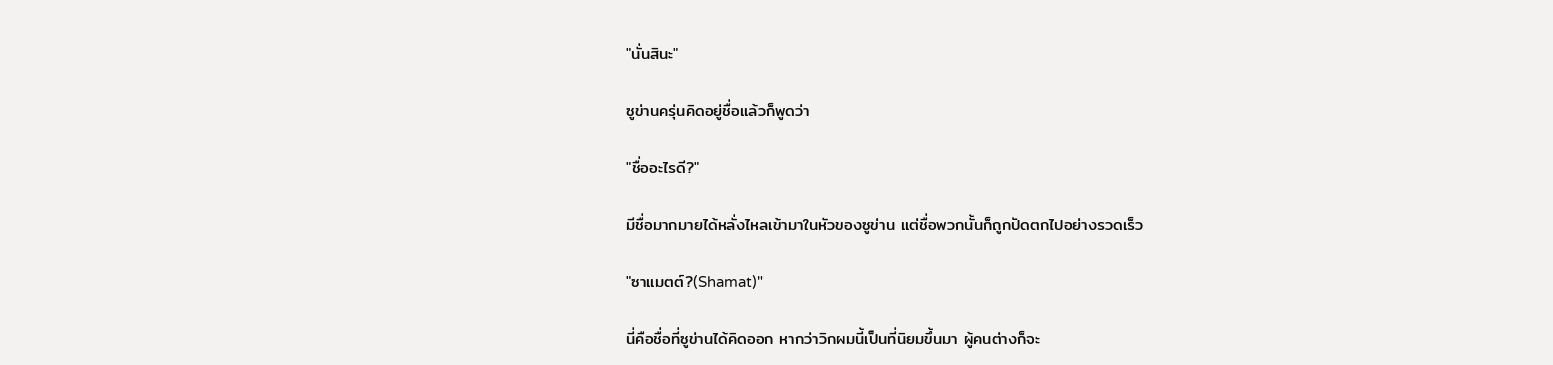"นั่นสินะ"

ซูข่านครุ่นคิดอยู่ชื่อแล้วก็พูดว่า

"ชื่ออะไรดี?"

มีชื่อมากมายได้หลั่งไหลเข้ามาในหัวของซูข่าน แต่ชื่อพวกนั้นก็ถูกปัดตกไปอย่างรวดเร็ว

"ซาแมตต์?(Shamat)"

นี่คือชื่อที่ซูข่านได้คิดออก หากว่าวิกผมนี้เป็นที่นิยมขึ้นมา ผู้คนต่างก็จะ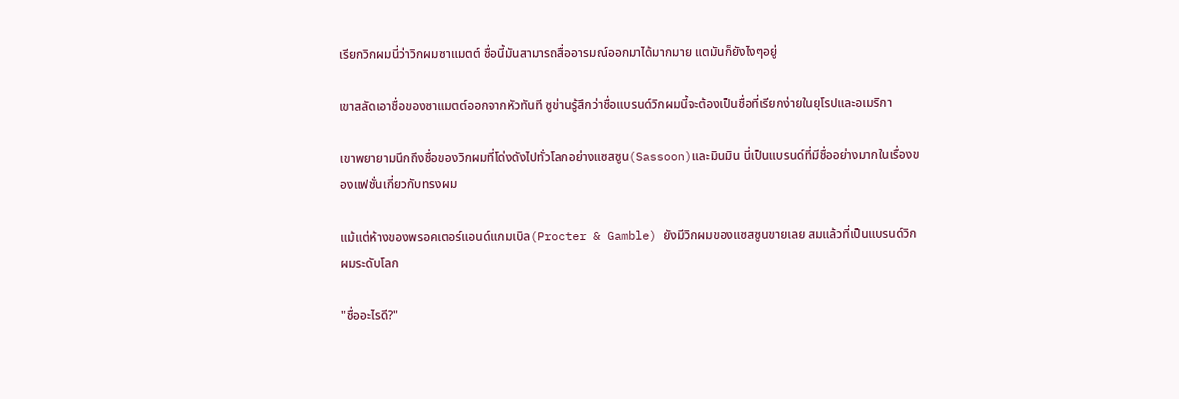เรียกวิกผมนี่ว่าวิกผมซาแมตต์ ชื่อนี้มันสามารถสื่ออารมณ์ออกมาได้มากมาย แตมันก็ยังไงๆอยู่

เขาสลัดเอาชื่อของซาแมตต์ออกจากหัวทันที ซูข่านรู้สึกว่าชื่อแบรนด์วิกผมนี้จะต้องเป็นชื่อที่เรียกง่ายในยุโรปและอเมริกา

เขาพยายามนึกถึงชื่อของวิกผมที่โด่งดังไปทั่วโลกอย่างแซสซูน(Sassoon)และมินมิน นี่เป็นแบรนด์ที่มีชื่ออย่างมากในเรื่องของแฟชั่นเกี่ยวกับทรงผม

แม้แต่ห้างของพรอคเตอร์แอนด์แกมเบิล(Procter & Gamble) ยังมีวิกผมของแซสซูนขายเลย สมแล้วที่เป็นแบรนด์วิกผมระดับโลก

"ชื่ออะไรดี?"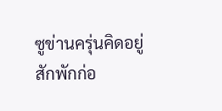ซูข่านครุ่นคิดอยู่สักพักก่อ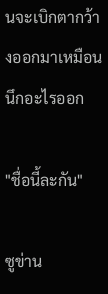นจะเบิกตากว้างออกมาเหมือนนึกอะไรออก

"ชื่อนี้ละกัน"

ซูข่าน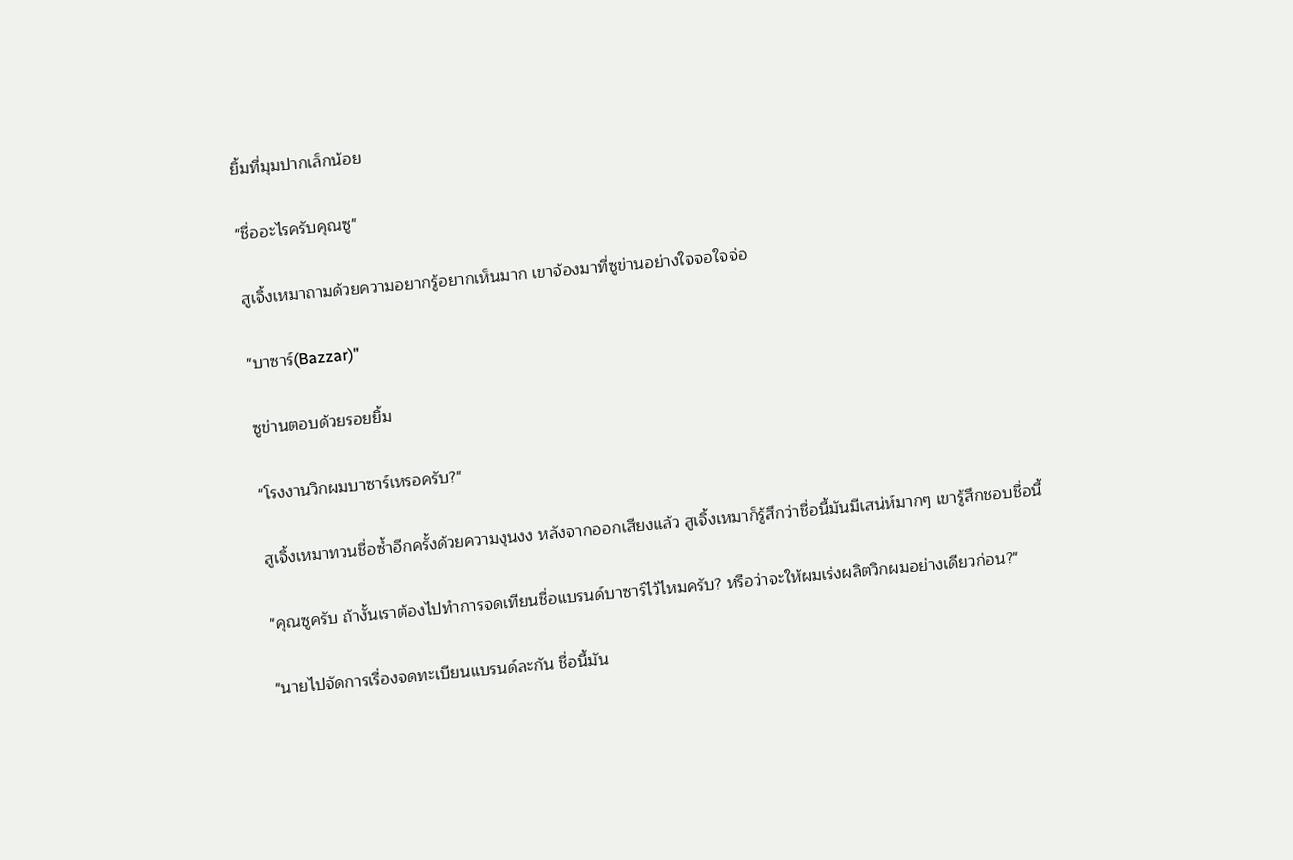ยิ้มที่มุมปากเล็กน้อย

"ชื่ออะไรครับคุณซู"

สูเจิ้งเหมาถามด้วยความอยากรู้อยากเห็นมาก เขาจ้องมาที่ซูข่านอย่างใจจอใจจ่อ

"บาซาร์(Bazzar)"

ซูข่านตอบด้วยรอยยิ้ม

"โรงงานวิกผมบาซาร์เหรอครับ?"

สูเจิ้งเหมาทวนชื่อซ้ำอีกครั้งด้วยความงุนงง หลังจากออกเสียงแล้ว สูเจิ้งเหมาก็รู้สึกว่าชื่อนี้มันมีเสน่ห์มากๆ เขารู้สึกชอบชื่อนี้

"คุณซูครับ ถ้างั้นเราต้องไปทำการจดเทียนชื่อแบรนด์บาซาร์ไว้ไหมครับ? หรือว่าจะให้ผมเร่งผลิตวิกผมอย่างเดียวก่อน?"

"นายไปจัดการเรื่องจดทะเบียนแบรนด์ละกัน ชื่อนี้มัน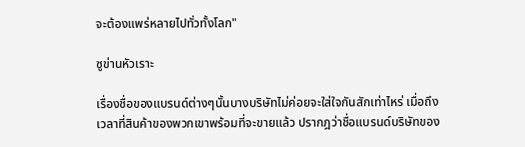จะต้องแพร่หลายไปทั่วทั้งโลก"

ซูข่านหัวเราะ

เรื่องชื่อของแบรนด์ต่างๆนั้นบางบริษัทไม่ค่อยจะใส่ใจกันสักเท่าไหร่ เมื่อถึงเวลาที่สินค้าของพวกเขาพร้อมที่จะขายแล้ว ปรากฎว่าชื่อแบรนด์บริษัทของ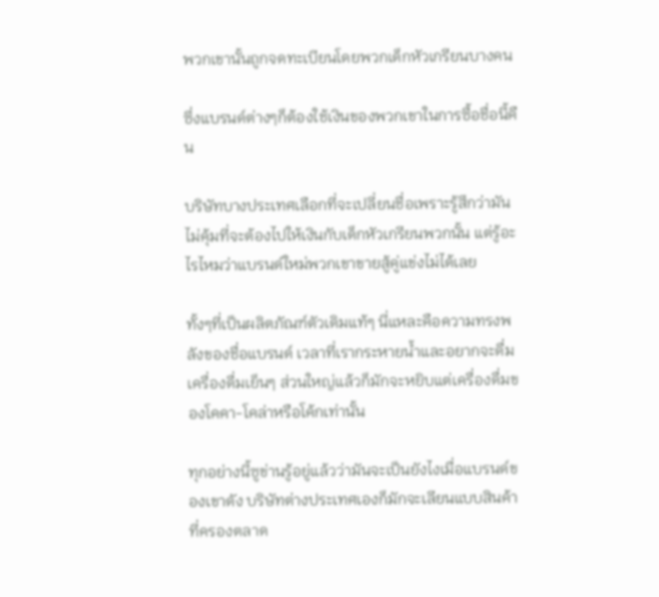พวกเขานั้นถูกจดทะเบียนโดยพวกเด็กหัวเกรียนบางคน

ซึ่งแบรนด์ต่างๆก็ต้องใช้เงินของพวกเขาในการซื้อชื่อนี้คืน

บริษัทบางประเทศเลือกที่จะเปลี่ยนชื่อเพราะรู้สึกว่ามันไม่คุ้มที่จะต้องไปให้เงินกับเด็กหัวเกรียนพวกนั้น แต่รู้อะไรไหมว่าแบรนด์ใหม่พวกเขาขายสู้คู่แข่งไม่ได้เลย

ทั้งๆที่เป็นผลิตภัณฑ์ตัวเดิมแท้ๆ นี่แหละคือความทรงพลังของชื่อแบรนด์ เวลาที่เรากระหายน้ำและอยากจะดื่มเครื่องดื่มเย็นๆ ส่วนใหญ่แล้วก็มักจะหยิบแต่เครื่องดื่มของโคคา-โคล่าหรือโค้กเท่านั้น

ทุกอย่างนี้ซูข่านรู้อยู่แล้วว่ามันจะเป็นยังไงเมื่อแบรนด์ของเขาดัง บริษัทต่างประเทศเองก็มักจะเลียนแบบสินค้าที่ครองตลาด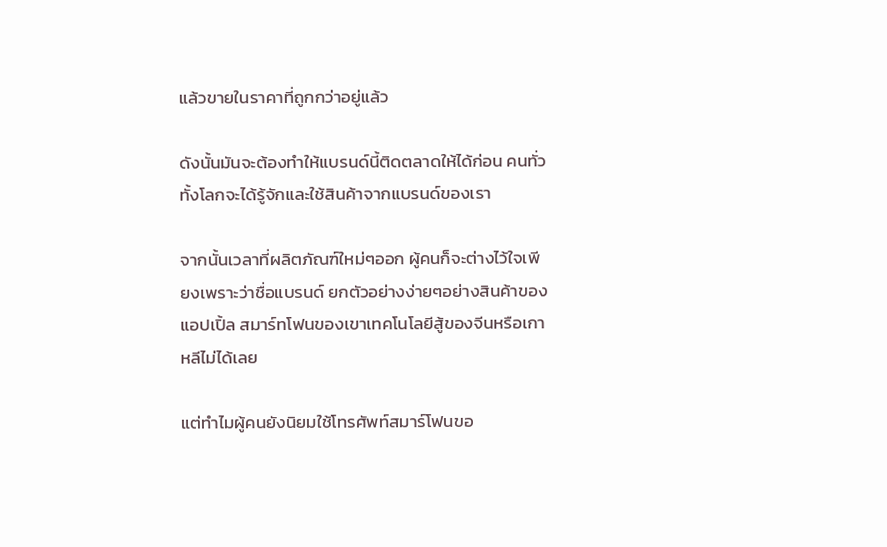แล้วขายในราคาที่ถูกกว่าอยู่แล้ว

ดังนั้นมันจะต้องทำให้แบรนด์นี้ติดตลาดให้ได้ก่อน คนทั่วทั้งโลกจะได้รู้จักและใช้สินค้าจากแบรนด์ของเรา

จากนั้นเวลาที่ผลิตภัณฑ์ใหม่ๆออก ผู้คนก็จะต่างไว้ใจเพียงเพราะว่าชื่อแบรนด์ ยกตัวอย่างง่ายๆอย่างสินค้าของแอปเปิ้ล สมาร์ทโฟนของเขาเทคโนโลยีสู้ของจีนหรือเกาหลีไม่ได้เลย

แต่ทำไมผู้คนยังนิยมใช้โทรศัพท์สมาร์โฟนขอ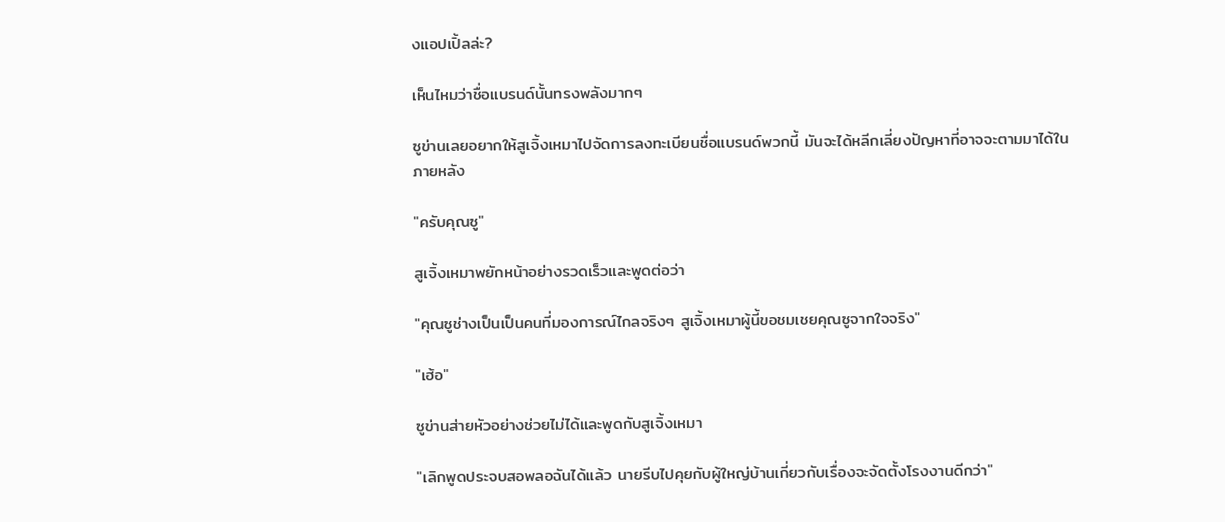งแอปเปิ้ลล่ะ?

เห็นไหมว่าชื่อแบรนด์นั้นทรงพลังมากๆ

ซูข่านเลยอยากให้สูเจิ้งเหมาไปจัดการลงทะเบียนชื่อแบรนด์พวกนี้ มันจะได้หลีกเลี่ยงปัญหาที่อาจจะตามมาได้ในภายหลัง

"ครับคุณซู"

สูเจิ้งเหมาพยักหน้าอย่างรวดเร็วและพูดต่อว่า

"คุณซูช่างเป็นเป็นคนที่มองการณ์ไกลจริงๆ สูเจิ้งเหมาผู้นี้ขอชมเชยคุณซูจากใจจริง"

"เฮ้อ"

ซูข่านส่ายหัวอย่างช่วยไม่ได้และพูดกับสูเจิ้งเหมา

"เลิกพูดประจบสอพลอฉันได้แล้ว นายรีบไปคุยกับผู้ใหญ่บ้านเกี่ยวกับเรื่องจะจัดตั้งโรงงานดีกว่า"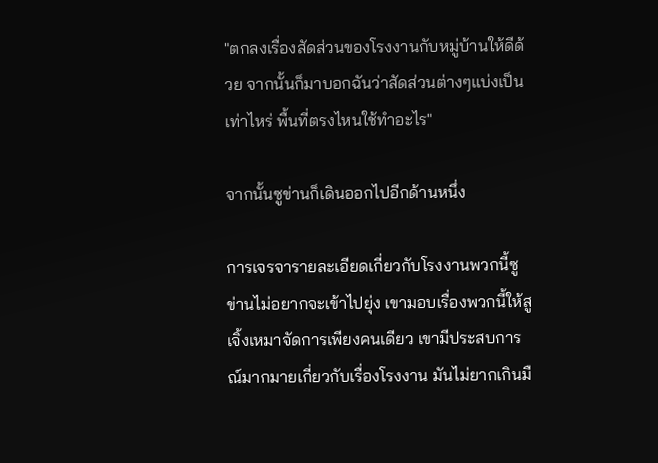"ตกลงเรื่องสัดส่วนของโรงงานกับหมู่บ้านให้ดีด้วย จากนั้นก็มาบอกฉันว่าสัดส่วนต่างๆแบ่งเป็นเท่าไหร่ พื้นที่ตรงไหนใช้ทำอะไร"

จากนั้นซูข่านก็เดินออกไปอีกด้านหนึ่ง

การเจรจารายละเอียดเกี่ยวกับโรงงานพวกนี้ซูข่านไม่อยากจะเข้าไปยุ่ง เขามอบเรื่องพวกนี้ให้สูเจิ้งเหมาจัดการเพียงคนเดียว เขามีประสบการณ์มากมายเกี่ยวกับเรื่องโรงงาน มันไม่ยากเกินมื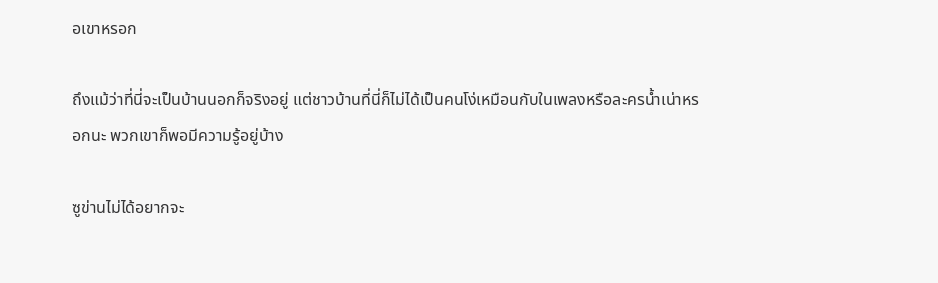อเขาหรอก

ถึงแม้ว่าที่นี่จะเป็นบ้านนอกก็จริงอยู่ แต่ชาวบ้านที่นี่ก็ไม่ได้เป็นคนโง่เหมือนกับในเพลงหรือละครน้ำเน่าหรอกนะ พวกเขาก็พอมีความรู้อยู่บ้าง

ซูข่านไม่ได้อยากจะ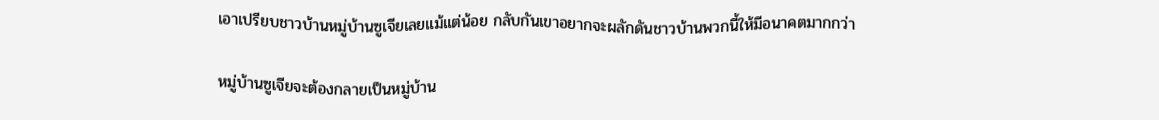เอาเปรียบชาวบ้านหมู่บ้านซูเจียเลยแม้แต่น้อย กลับกันเขาอยากจะผลักดันชาวบ้านพวกนี้ให้มีอนาคตมากกว่า

หมู่บ้านซูเจียจะต้องกลายเป็นหมู่บ้าน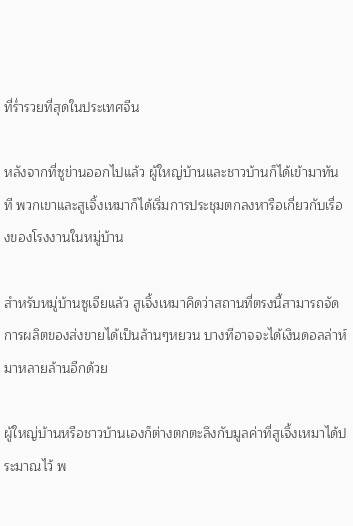ที่ร่ำรวยที่สุดในประเทศจีน

หลังจากที่ซูข่านออกไปแล้ว ผู้ใหญ่บ้านและชาวบ้านก็ได้เข้ามาทันที พวกเขาและสูเจิ้งเหมาก็ได้เริ่มการประชุมตกลงหารือเกี่ยวกับเรื่องของโรงงานในหมู่บ้าน

สำหรับหมู่บ้านซูเจียแล้ว สูเจิ้งเหมาคิดว่าสถานที่ตรงนี้สามารถจัดการผลิตของส่งขายได้เป็นล้านๆหยวน บางทีอาจจะได้เงินดอลล่าห์มาหลายล้านอีกด้วย

ผู้ใหญ่บ้านหรือชาวบ้านเองก็ต่างตกตะลึงกับมูลค่าที่สูเจิ้งเหมาได้ประมาณไว้ พ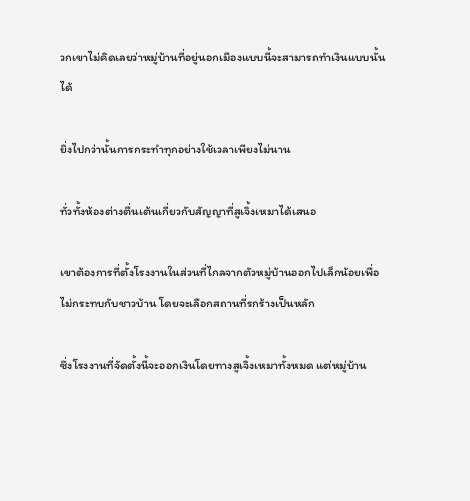วกเขาไม่คิดเลยว่าหมู่บ้านที่อยู่นอกเมืองแบบนี้จะสามารถทำเงินแบบนั้นได้

ยิ่งไปกว่านั้นการกระทำทุกอย่างใช้เวลาเพียงไม่นาน

ทั่วทั้งห้องต่างตื่นเต้นเกี่ยวกับสัญญาที่สูเจิ้งเหมาได้เสนอ

เขาต้องการที่ตั้งโรงงานในส่วนที่ไกลจากตัวหมู่บ้านออกไปเล็กน้อยเพื่อไม่กระทบกับชาวบ้าน โดยจะเลือกสถานที่รกร้างเป็นหลัก

ซึ่งโรงงานที่จัดตั้งนี้จะออกเงินโดยทางสูเจิ้งเหมาทั้งหมด แต่หมู่บ้าน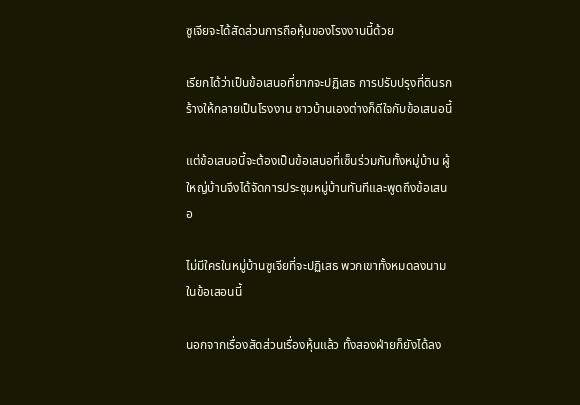ซูเจียจะได้สัดส่วนการถือหุ้นของโรงงานนี้ด้วย

เรียกได้ว่าเป็นข้อเสนอที่ยากจะปฏิเสธ การปรับปรุงที่ดินรกร้างให้กลายเป็นโรงงาน ชาวบ้านเองต่างก็ดีใจกับข้อเสนอนี้

แต่ข้อเสนอนี้จะต้องเป็นข้อเสนอที่เซ็นร่วมกันทั้งหมู่บ้าน ผู้ใหญ่บ้านจึงได้จัดการประชุมหมู่บ้านทันทีและพูดถึงข้อเสนอ

ไม่มีใครในหมู่บ้านซูเจียที่จะปฏิเสธ พวกเขาทั้งหมดลงนามในข้อเสอนนี้

นอกจากเรื่องสัดส่วนเรื่องหุ้นแล้ว ทั้งสองฝ่ายก็ยังได้ลง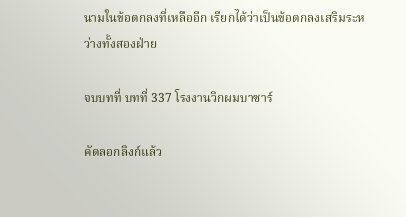นามในข้อตกลงที่เหลืออีก เรียกได้ว่าเป็นข้อตกลงเสริมระหว่างทั้งสองฝ่าย

จบบทที่ บทที่ 337 โรงงานวิกผมบาซาร์

คัดลอกลิงก์แล้ว